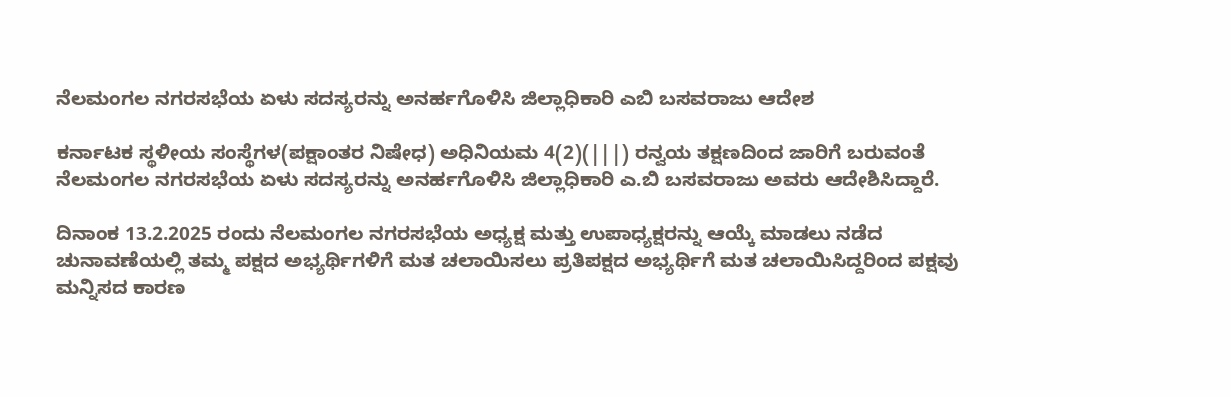ನೆಲಮಂಗಲ ನಗರಸಭೆಯ ಏಳು ಸದಸ್ಯರನ್ನು ಅನರ್ಹಗೊಳಿಸಿ ಜಿಲ್ಲಾಧಿಕಾರಿ ಎಬಿ ಬಸವರಾಜು ಆದೇಶ

ಕರ್ನಾಟಕ ಸ್ಥಳೀಯ ಸಂಸ್ಥೆಗಳ(ಪಕ್ಷಾಂತರ ನಿಷೇಧ) ಅಧಿನಿಯಮ 4(2)(|||) ರನ್ವಯ ತಕ್ಷಣದಿಂದ ಜಾರಿಗೆ ಬರುವಂತೆ ನೆಲಮಂಗಲ ನಗರಸಭೆಯ ಏಳು ಸದಸ್ಯರನ್ನು ಅನರ್ಹಗೊಳಿಸಿ ಜಿಲ್ಲಾಧಿಕಾರಿ ಎ.ಬಿ ಬಸವರಾಜು ಅವರು ಆದೇಶಿಸಿದ್ದಾರೆ.

ದಿನಾಂಕ 13.2.2025 ರಂದು ನೆಲಮಂಗಲ ನಗರಸಭೆಯ ಅಧ್ಯಕ್ಷ ಮತ್ತು ಉಪಾಧ್ಯಕ್ಷರನ್ನು ಆಯ್ಕೆ ಮಾಡಲು ನಡೆದ ಚುನಾವಣೆಯಲ್ಲಿ ತಮ್ಮ ಪಕ್ಷದ ಅಭ್ಯರ್ಥಿಗಳಿಗೆ ಮತ ಚಲಾಯಿಸಲು ಪ್ರತಿಪಕ್ಷದ ಅಭ್ಯರ್ಥಿಗೆ ಮತ ಚಲಾಯಿಸಿದ್ದರಿಂದ ಪಕ್ಷವು ಮನ್ನಿಸದ ಕಾರಣ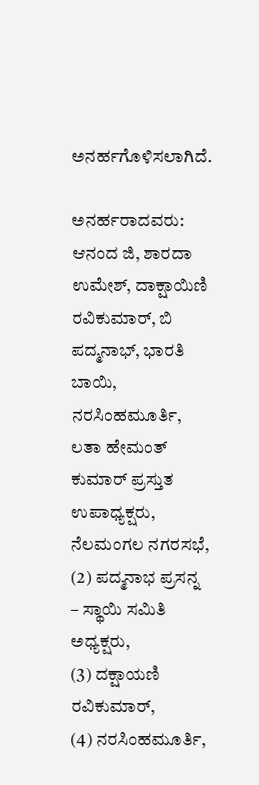ಅನರ್ಹಗೊಳಿಸಲಾಗಿದೆ.

ಅನರ್ಹರಾದವರು: ಆನಂದ ಜಿ, ಶಾರದಾ ಉಮೇಶ್, ದಾಕ್ಷಾಯಿಣಿ ರವಿಕುಮಾರ್, ಬಿ ಪದ್ಮನಾಭ್, ಭಾರತಿ ಬಾಯಿ, ನರಸಿಂಹಮೂರ್ತಿ, ಲತಾ ಹೇಮಂತ್ ಕುಮಾರ್ ಪ್ರಸ್ತುತ ಉಪಾಧ್ಯಕ್ಷರು, ನೆಲಮಂಗಲ ನಗರಸಭೆ,
(2) ಪದ್ಮನಾಭ ಪ್ರಸನ್ನ – ಸ್ಥಾಯಿ ಸಮಿತಿ ಅಧ್ಯಕ್ಷರು,
(3) ದಕ್ಷಾಯಣಿ ರವಿಕುಮಾರ್,
(4) ನರಸಿಂಹಮೂರ್ತಿ,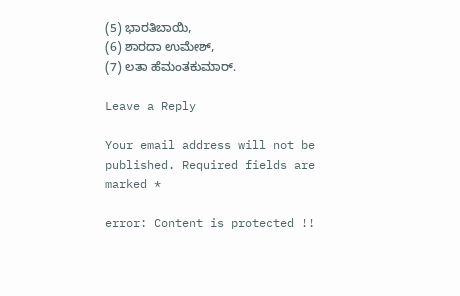(5) ಭಾರತಿಬಾಯಿ,
(6) ಶಾರದಾ ಉಮೇಶ್,
(7) ಲತಾ ಹೆಮಂತಕುಮಾರ್.

Leave a Reply

Your email address will not be published. Required fields are marked *

error: Content is protected !!